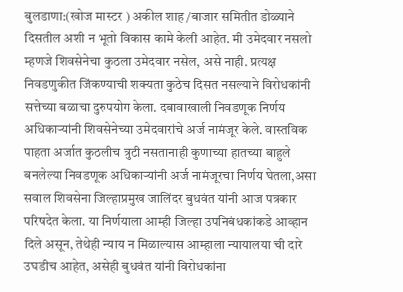बुलडाणा:(खोज मास्टर ) अकील शाह /बाजार समितीत डोळ्याने दिसतील अशी न भूतो विकास कामे केली आहेत. मी उमेदवार नसलो म्हणजे शिवसेनेचा कुठला उमेदवार नसेल, असे नाही. प्रत्यक्ष निवडणुकीत जिंकण्याची शक्यता कुठेच दिसत नसल्याने विरोधकांनी सत्तेच्या बळाचा दुरुपयोग केला. दबावाखाली निवडणूक निर्णय अधिकाऱ्यांनी शिवसेनेच्या उमेदवारांचे अर्ज नामंजूर केले. वास्तविक पाहता अर्जात कुठलीच त्रुटी नसतानाही कुणाच्या हातच्या बाहुले बनलेल्या निवडणूक अधिकाऱ्यांनी अर्ज नामंजूरचा निर्णय घेतला,असा सवाल शिवसेना जिल्हाप्रमुख जालिंदर बुधवंत यांनी आज पत्रकार परिषदेत केला. या निर्णयाला आम्ही जिल्हा उपनिबंधकांकडे आव्हान दिले असून, तेथेही न्याय न मिळाल्यास आम्हाला न्यायालया ची दारे उघडीच आहेत, असेही बुधवंत यांनी विरोधकांना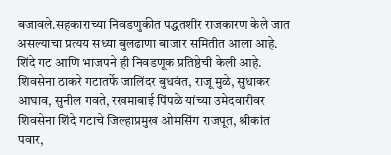बजावले.सहकाराच्या निवडणुकीत पद्धतशीर राजकारण केले जात असल्याचा प्रत्यय सध्या बुलढाणा बाजार समितीत आला आहे. शिंदे गट आणि भाजपने ही निवडणूक प्रतिष्ठेची केली आहे. शिवसेना ठाकरे गटातर्फे जालिंदर बुधवंत, राजू मुळे, सुधाकर आघाव, सुनील गवते, रखमाबाई पिंपळे यांच्या उमेदवारीवर शिवसेना शिंदे गटाचे जिल्हाप्रमुख ओमसिंग राजपूत, श्रीकांत पवार,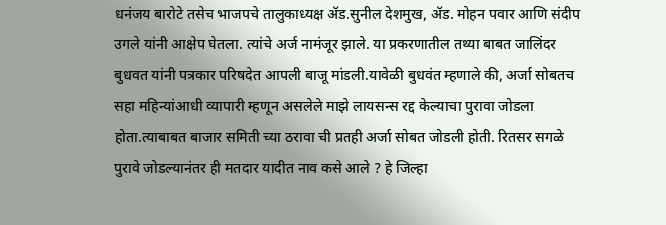धनंजय बारोटे तसेच भाजपचे तालुकाध्यक्ष ॲड.सुनील देशमुख, ॲड. मोहन पवार आणि संदीप उगले यांनी आक्षेप घेतला. त्यांचे अर्ज नामंजूर झाले. या प्रकरणातील तथ्या बाबत जालिंदर बुधवत यांनी पत्रकार परिषदेत आपली बाजू मांडली.यावेळी बुधवंत म्हणाले की, अर्जा सोबतच सहा महिन्यांआधी व्यापारी म्हणून असलेले माझे लायसन्स रद्द केल्याचा पुरावा जोडला होता.त्याबाबत बाजार समिती च्या ठरावा ची प्रतही अर्जा सोबत जोडली होती. रितसर सगळे पुरावे जोडल्यानंतर ही मतदार यादीत नाव कसे आले ? हे जिल्हा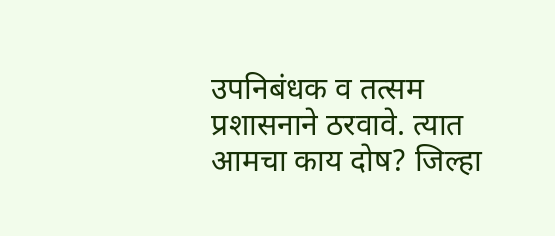उपनिबंधक व तत्सम प्रशासनाने ठरवावे. त्यात आमचा काय दोष? जिल्हा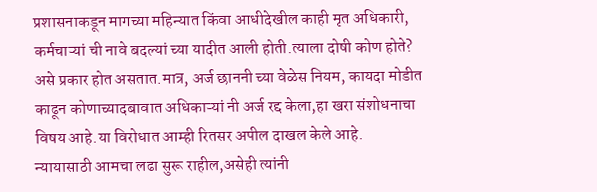प्रशासनाकडून मागच्या महिन्यात किंवा आधीदेखील काही मृत अधिकारी, कर्मचाऱ्यां ची नावे बदल्यां च्या यादीत आली होती.त्याला दोषी कोण होते? असे प्रकार होत असतात.मात्र, अर्ज छाननी च्या वेळेस नियम, कायदा मोडीत काढून कोणाच्यादबावात अधिकाऱ्यां नी अर्ज रद्द केला,हा खरा संशोधनाचा विषय आहे.या विरोधात आम्ही रितसर अपील दाखल केले आहे.
न्यायासाठी आमचा लढा सुरू राहील,असेही त्यांनी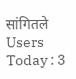सांगितले
Users Today : 3